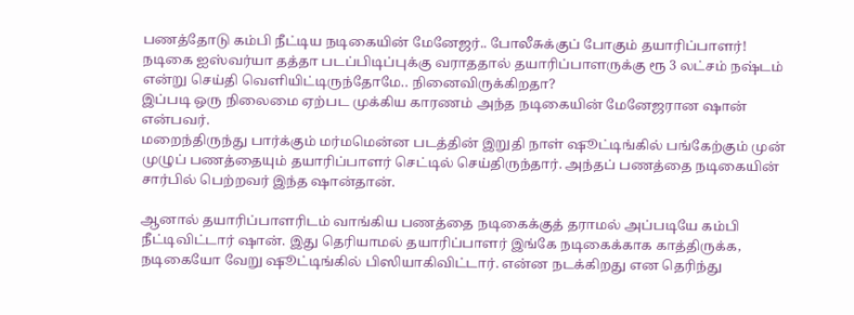பணத்தோடு கம்பி நீட்டிய நடிகையின் மேனேஜர்.. போலீசுக்குப் போகும் தயாரிப்பாளர்!
நடிகை ஐஸ்வர்யா தத்தா படப்பிடிப்புக்கு வராததால் தயாரிப்பாளருக்கு ரூ 3 லட்சம் நஷ்டம் என்று செய்தி வெளியிட்டிருந்தோமே.. நினைவிருக்கிறதா?
இப்படி ஒரு நிலைமை ஏற்பட முக்கிய காரணம் அந்த நடிகையின் மேனேஜரான ஷான் என்பவர்.
மறைந்திருந்து பார்க்கும் மர்மமென்ன படத்தின் இறுதி நாள் ஷூட்டிங்கில் பங்கேற்கும் முன் முழுப் பணத்தையும் தயாரிப்பாளர் செட்டில் செய்திருந்தார். அந்தப் பணத்தை நடிகையின் சார்பில் பெற்றவர் இந்த ஷான்தான்.

ஆனால் தயாரிப்பாளரிடம் வாங்கிய பணத்தை நடிகைக்குத் தராமல் அப்படியே கம்பி நீட்டிவிட்டார் ஷான். இது தெரியாமல் தயாரிப்பாளர் இங்கே நடிகைக்காக காத்திருக்க, நடிகையோ வேறு ஷூட்டிங்கில் பிஸியாகிவிட்டார். என்ன நடக்கிறது என தெரிந்து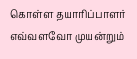கொள்ள தயாரிப்பாளர் எவ்வளவோ முயன்றும்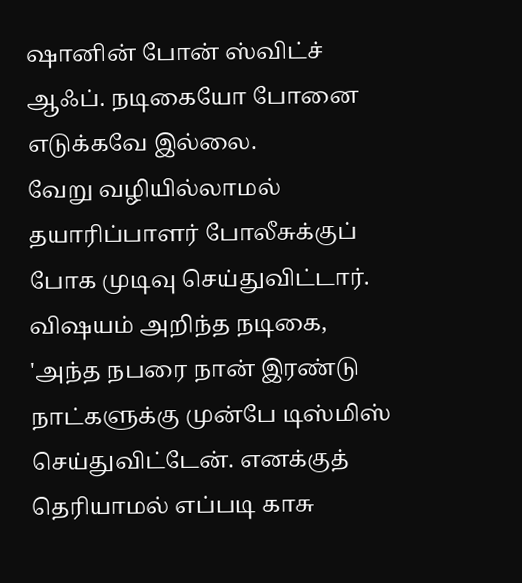ஷானின் போன் ஸ்விட்ச் ஆஃப். நடிகையோ போனை எடுக்கவே இல்லை.
வேறு வழியில்லாமல் தயாரிப்பாளர் போலீசுக்குப் போக முடிவு செய்துவிட்டார். விஷயம் அறிந்த நடிகை, 'அந்த நபரை நான் இரண்டு நாட்களுக்கு முன்பே டிஸ்மிஸ் செய்துவிட்டேன். எனக்குத் தெரியாமல் எப்படி காசு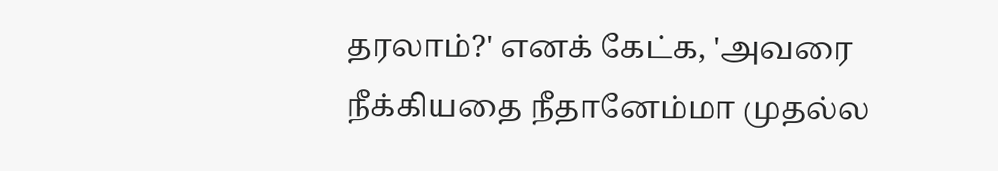தரலாம்?' எனக் கேட்க, 'அவரை நீக்கியதை நீதானேம்மா முதல்ல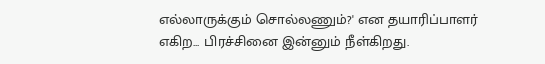எல்லாருக்கும் சொல்லணும்?' என தயாரிப்பாளர் எகிற... பிரச்சினை இன்னும் நீள்கிறது.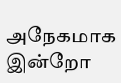அநேகமாக இன்றோ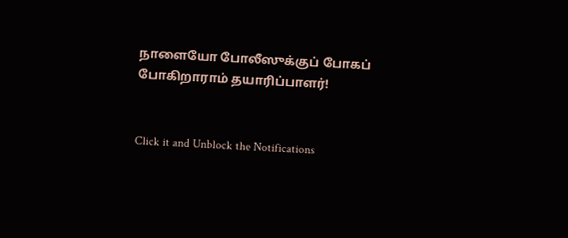நாளையோ போலீஸுக்குப் போகப் போகிறாராம் தயாரிப்பாளர்!


Click it and Unblock the Notifications